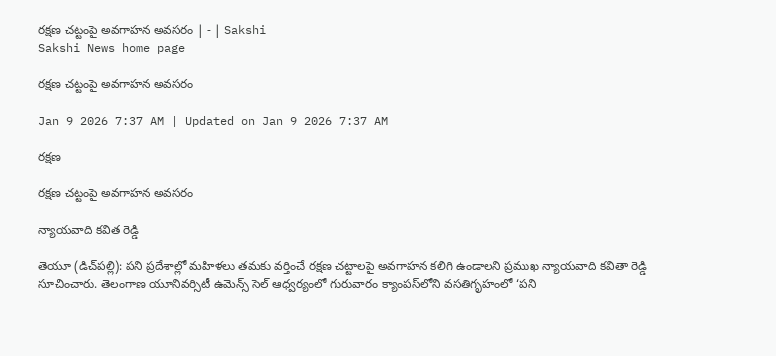రక్షణ చట్టంపై అవగాహన అవసరం | - | Sakshi
Sakshi News home page

రక్షణ చట్టంపై అవగాహన అవసరం

Jan 9 2026 7:37 AM | Updated on Jan 9 2026 7:37 AM

రక్షణ

రక్షణ చట్టంపై అవగాహన అవసరం

న్యాయవాది కవిత రెడ్డి

తెయూ (డిచ్‌పల్లి): పని ప్రదేశాల్లో మహిళలు తమకు వర్తించే రక్షణ చట్టాలపై అవగాహన కలిగి ఉండాలని ప్రముఖ న్యాయవాది కవితా రెడ్డి సూచించారు. తెలంగాణ యూనివర్సిటీ ఉమెన్స్‌ సెల్‌ ఆధ్వర్యంలో గురువారం క్యాంపస్‌లోని వసతిగృహంలో ‘పని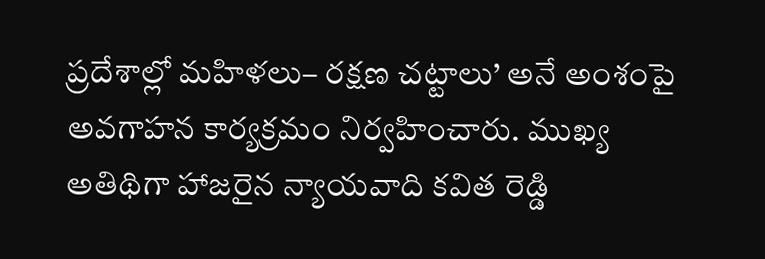ప్రదేశాల్లో మహిళలు– రక్షణ చట్టాలు’ అనే అంశంపై అవగాహన కార్యక్రమం నిర్వహించారు. ముఖ్య అతిథిగా హాజరైన న్యాయవాది కవిత రెడ్డి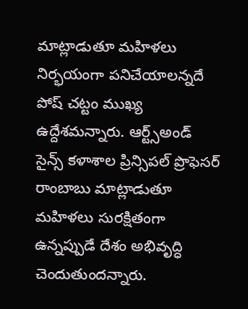మాట్లాడుతూ మహిళలు నిర్భయంగా పనిచేయాలన్నదే పోష్‌ చట్టం ముఖ్య ఉద్దేశమన్నారు. ఆర్ట్స్‌అండ్‌ సైన్స్‌ కళాశాల ప్రిన్సిపల్‌ ప్రొఫెసర్‌ రాంబాబు మాట్లాడుతూ మహిళలు సురక్షితంగా ఉన్నప్పుడే దేశం అభివృద్ధి చెందుతుందన్నారు.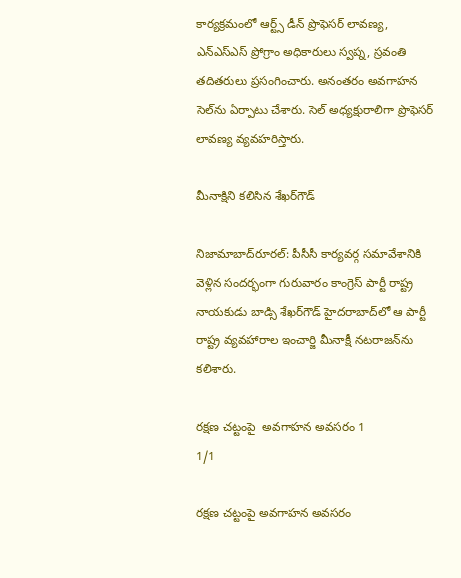కార్యక్రమంలో ఆర్ట్స్‌ డీన్‌ ప్రొఫెసర్‌ లావణ్య, ఎన్‌ఎస్‌ఎస్‌ ప్రోగ్రాం అధికారులు స్వప్న, స్రవంతి తదితరులు ప్రసంగించారు. అనంతరం అవగాహన సెల్‌ను ఏర్పాటు చేశారు. సెల్‌ అధ్యక్షురాలిగా ప్రొఫెసర్‌ లావణ్య వ్యవహరిస్తారు.

మీనాక్షిని కలిసిన శేఖర్‌గౌడ్‌

నిజామాబాద్‌రూరల్‌: పీసీసీ కార్యవర్గ సమావేశానికి వెళ్లిన సందర్భంగా గురువారం కాంగ్రెస్‌ పార్టీ రాష్ట్ర నాయకుడు బాడ్సి శేఖర్‌గౌడ్‌ హైదరాబాద్‌లో ఆ పార్టీ రాష్ట్ర వ్యవహారాల ఇంచార్జి మీనాక్షీ నటరాజన్‌ను కలిశారు.

రక్షణ చట్టంపై  అవగాహన అవసరం 1
1/1

రక్షణ చట్టంపై అవగాహన అవసరం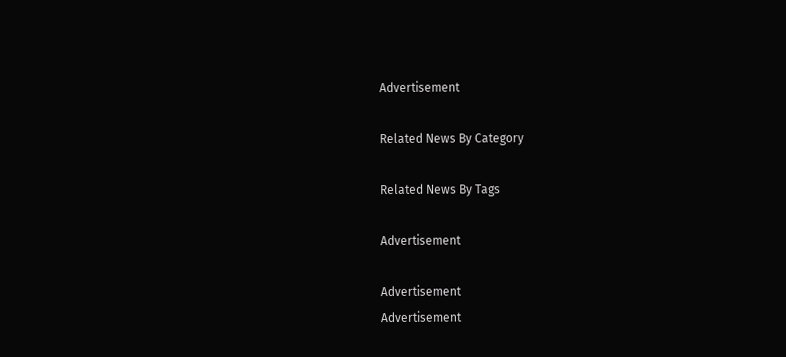Advertisement

Related News By Category

Related News By Tags

Advertisement

Advertisement
Advertisement